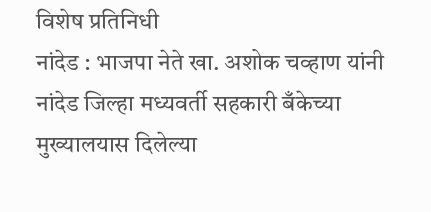विशेष प्रतिनिधी
नांदेड : भाजपा नेते खा. अशोक चव्हाण यांनी नांदेड जिल्हा मध्यवर्ती सहकारी बँकेच्या मुख्यालयास दिलेल्या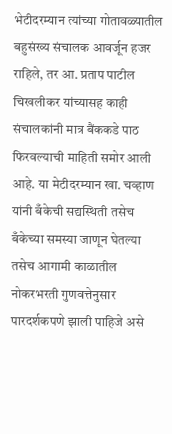भेटीदरम्यान त्यांच्या गोतावळ्यातील बहुसंख्य संचालक आवर्जून हजर राहिले, तर आ. प्रताप पाटील चिखलीकर यांच्यासह काही संचालकांनी मात्र बैंककडे पाठ फिरवल्याची माहिती समोर आली आहे. या मेटीदरम्यान खा. चव्हाण यांनी बँकेची सद्यस्थिती तसेच बँकेच्या समस्या जाणून घेतल्या तसेच आगामी काळातील नोकरभरती गुणवत्तेनुसार पारदर्शकपणे झाली पाहिजे असे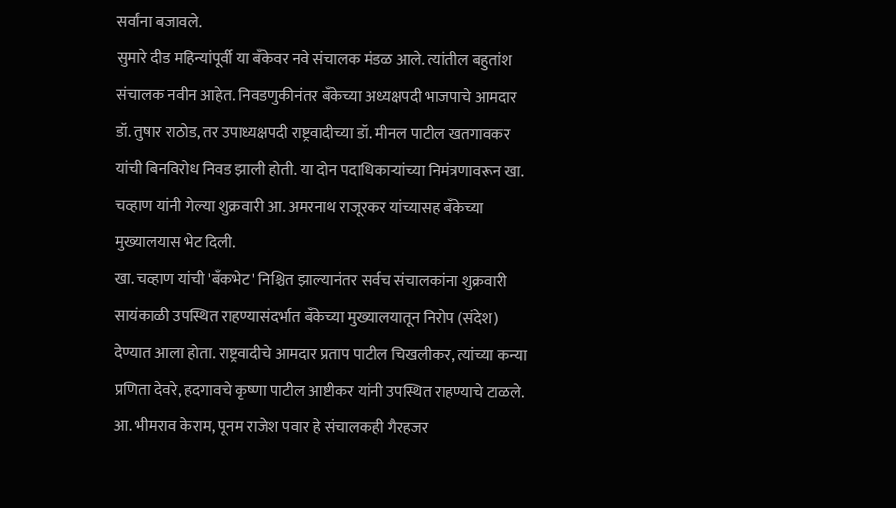सर्वांना बजावले.
सुमारे दीड महिन्यांपूर्वी या बँकेवर नवे संचालक मंडळ आले. त्यांतील बहुतांश संचालक नवीन आहेत. निवडणुकीनंतर बँकेच्या अध्यक्षपदी भाजपाचे आमदार डॉ. तुषार राठोड, तर उपाध्यक्षपदी राष्ट्रवादीच्या डॉ. मीनल पाटील खतगावकर यांची बिनविरोध निवड झाली होती. या दोन पदाधिकाऱ्यांच्या निमंत्रणावरून खा. चव्हाण यांनी गेल्या शुक्रवारी आ. अमरनाथ राजूरकर यांच्यासह बँकेच्या मुख्यालयास भेट दिली.
खा. चव्हाण यांची 'बँकभेट' निश्चित झाल्यानंतर सर्वच संचालकांना शुक्रवारी सायंकाळी उपस्थित राहण्यासंदर्भात बँकेच्या मुख्यालयातून निरोप (संदेश) देण्यात आला होता. राष्ट्रवादीचे आमदार प्रताप पाटील चिखलीकर, त्यांच्या कन्या प्रणिता देवरे, हदगावचे कृष्णा पाटील आष्टीकर यांनी उपस्थित राहण्याचे टाळले. आ. भीमराव केराम, पूनम राजेश पवार हे संचालकही गैरहजर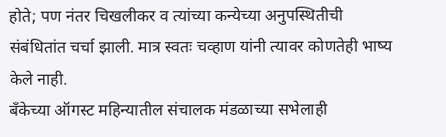होते; पण नंतर चिखलीकर व त्यांच्या कन्येच्या अनुपस्थितीची संबंधितांत चर्चा झाली. मात्र स्वतः चव्हाण यांनी त्यावर कोणतेही भाष्य केले नाही.
बँकेच्या ऑगस्ट महिन्यातील संचालक मंडळाच्या सभेलाही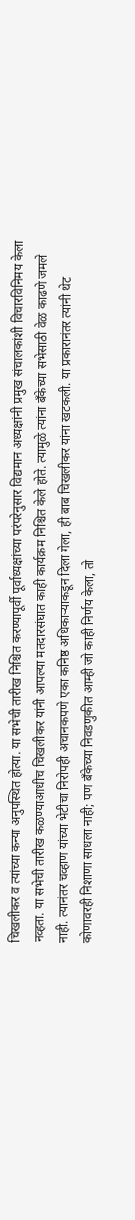चिखलीकर व त्यांच्या कन्या अनुपस्थित होत्या. या सभेची तारीख निश्चित करण्यापूर्वी पूर्वाध्यक्षांच्या परंपरेनुसार विद्यमान अध्यक्षांनी प्रमुख संचालकांशी विचारविनिमय केला नव्हता. या सभेची तारीख कळण्याआधीच चिखलीकर यांनी आपल्या मतदारसंघात काही कार्यक्रम निश्चित केले होते. त्यामुळे त्यांना बँकेच्या सभेसाठी वेळ काढणे जमले नाही. त्यानंतर चव्हाण यांच्या भेटीचा निरोपही अचानकपणे एका कनिष्ठ अधिकाऱ्याकडून दिला गेला, ही बाब चिखलीकर यांना खटकली. या प्रकारानंतर त्यांनी थेट कोणावरही निशाणा साधला नाही; पण बँकेच्या निवडणुकीत आम्ही जो काही निर्णय केला, तो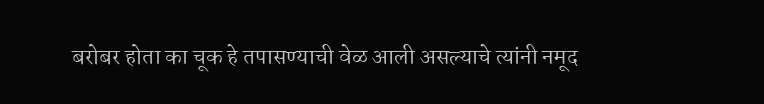बरोबर होता का चूक हे तपासण्याची वेळ आली असल्याचे त्यांनी नमूद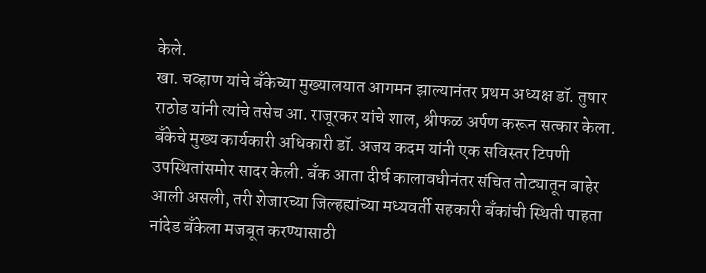केले.
खा. चव्हाण यांचे बँकेच्या मुख्यालयात आगमन झाल्यानंतर प्रथम अध्यक्ष डॉ. तुषार राठोड यांनी त्यांचे तसेच आ. राजूरकर यांचे शाल, श्रीफळ अर्पण करून सत्कार केला. बँकेचे मुख्य कार्यकारी अधिकारी डॉ. अजय कदम यांनी एक सविस्तर टिपणी उपस्थितांसमोर सादर केली. बँक आता दीर्घ कालावधीनंतर संचित तोट्यातून बाहेर आली असली, तरी शेजारच्या जिल्हह्यांच्या मध्यवर्ती सहकारी बँकांची स्थिती पाहता नांदेड बँकेला मजबूत करण्यासाठी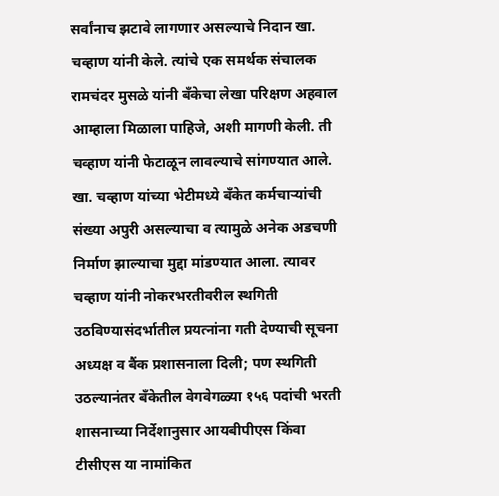सर्वांनाच झटावे लागणार असल्याचे निदान खा. चव्हाण यांनी केले. त्यांचे एक समर्थक संचालक रामचंदर मुसळे यांनी बँकेचा लेखा परिक्षण अहवाल आम्हाला मिळाला पाहिजे, अशी मागणी केली. ती चव्हाण यांनी फेटाळून लावल्याचे सांगण्यात आले.
खा. चव्हाण यांच्या भेटीमध्ये बँकेत कर्मचाऱ्यांची संख्या अपुरी असल्याचा व त्यामुळे अनेक अडचणी निर्माण झाल्याचा मुद्दा मांडण्यात आला. त्यावर चव्हाण यांनी नोकरभरतीवरील स्थगिती उठविण्यासंदर्भातील प्रयत्नांना गती देण्याची सूचना अध्यक्ष व बैंक प्रशासनाला दिली; पण स्थगिती उठल्यानंतर बँकेतील वेगवेगळ्या १५६ पदांची भरती शासनाच्या निर्देशानुसार आयबीपीएस किंवा टीसीएस या नामांकित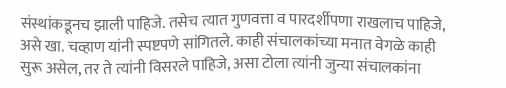संस्थांकडूनच झाली पाहिजे. तसेच त्यात गुणवत्ता व पारदर्शीपणा राखलाच पाहिजे, असे खा. चव्हाण यांनी स्पष्टपणे सांगितले. काही संचालकांच्या मनात वेगळे काही सुरू असेल, तर ते त्यांनी विसरले पाहिजे, असा टोला त्यांनी जुन्या संचालकांना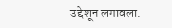उद्देशून लगावला.